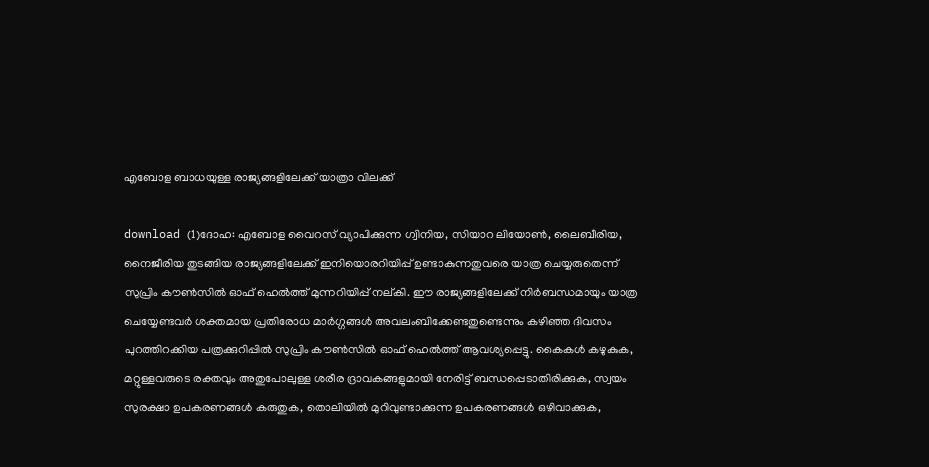എബോള ബാധയുള്ള രാജ്യങ്ങളിലേക്ക് യാത്രാ വിലക്ക്

download (1)ദോഹ: എബോള വൈറസ് വ്യാപിക്കുന്ന ഗ്വിനിയ, സിയാറ ലിയോണ്‍, ലൈബീരിയ, നൈജീരിയ തുടങ്ങിയ രാജ്യങ്ങളിലേക്ക് ഇനിയൊരറിയിപ്പ് ഉണ്ടാകുന്നതുവരെ യാത്ര ചെയ്യരുതെന്ന് സുപ്രിം കൗണ്‍സില്‍ ഓഫ് ഹെല്‍ത്ത് മുന്നറിയിപ്പ് നല്കി. ഈ രാജ്യങ്ങളിലേക്ക് നിര്‍ബന്ധമായും യാത്ര ചെയ്യേണ്ടവര്‍ ശക്തമായ പ്രതിരോധ മാര്‍ഗ്ഗങ്ങള്‍ അവലംബിക്കേണ്ടതുണ്ടെന്നും കഴിഞ്ഞ ദിവസം പുറത്തിറക്കിയ പത്രക്കുറിപ്പില്‍ സുപ്രിം കൗണ്‍സില്‍ ഓഫ് ഹെല്‍ത്ത് ആവശ്യപ്പെട്ടു. കൈകള്‍ കഴുകുക, മറ്റുള്ളവരുടെ രക്തവും അതുപോലുള്ള ശരീര ദ്രാവകങ്ങളുമായി നേരിട്ട് ബന്ധപ്പെടാതിരിക്കുക, സ്വയം സുരക്ഷാ ഉപകരണങ്ങള്‍ കരുതുക, തൊലിയില്‍ മുറിവുണ്ടാക്കുന്ന ഉപകരണങ്ങള്‍ ഒഴിവാക്കുക,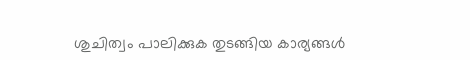ശുചിത്വം പാലിക്കുക തുടങ്ങിയ കാര്യങ്ങള്‍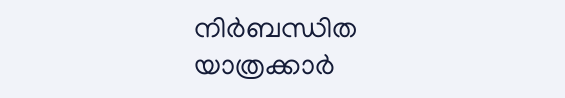നിര്‍ബന്ധിത യാത്രക്കാര്‍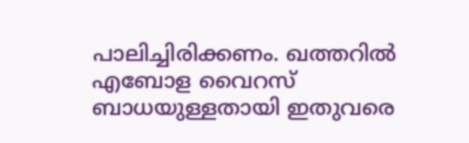പാലിച്ചിരിക്കണം. ഖത്തറില്‍ എബോള വൈറസ് ബാധയുള്ളതായി ഇതുവരെ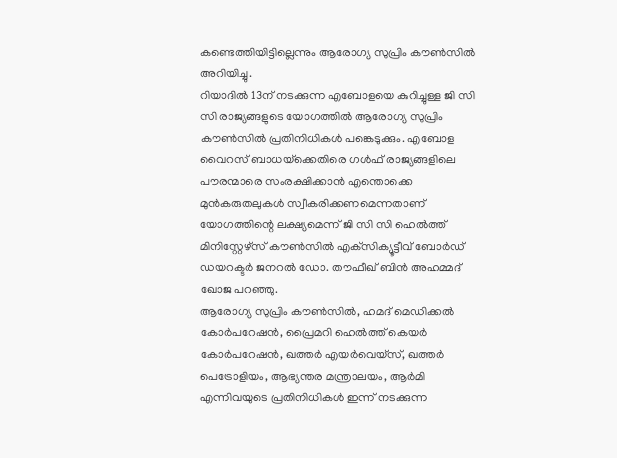കണ്ടെത്തിയിട്ടില്ലെന്നും ആരോഗ്യ സുപ്രിം കൗണ്‍സില്‍ അറിയിച്ചു.
റിയാദില്‍ 13ന് നടക്കുന്ന എബോളയെ കുറിച്ചുള്ള ജി സി സി രാജ്യങ്ങളുടെ യോഗത്തില്‍ ആരോഗ്യ സുപ്രിം കൗണ്‍സില്‍ പ്രതിനിധികള്‍ പങ്കെടുക്കും. എബോള വൈറസ് ബാധയ്‌ക്കെതിരെ ഗള്‍ഫ് രാജ്യങ്ങളിലെ പൗരന്മാരെ സംരക്ഷിക്കാന്‍ എന്തൊക്കെ മുന്‍കരുതലുകള്‍ സ്വീകരിക്കണമെന്നതാണ് യോഗത്തിന്റെ ലക്ഷ്യമെന്ന് ജി സി സി ഹെല്‍ത്ത് മിനിസ്റ്റേഴ്‌സ് കൗണ്‍സില്‍ എക്‌സിക്യൂട്ടീവ് ബോര്‍ഡ് ഡയറക്ടര്‍ ജനറല്‍ ഡോ. തൗഫീഖ് ബിന്‍ അഹമ്മദ് ഖോജ പറഞ്ഞു.
ആരോഗ്യ സുപ്രിം കൗണ്‍സില്‍, ഹമദ് മെഡിക്കല്‍ കോര്‍പറേഷന്‍, പ്രൈമറി ഹെല്‍ത്ത് കെയര്‍ കോര്‍പറേഷന്‍, ഖത്തര്‍ എയര്‍വെയ്‌സ്, ഖത്തര്‍ പെട്രോളിയം, ആഭ്യന്തര മന്ത്രാലയം, ആര്‍മി എന്നിവയുടെ പ്രതിനിധികള്‍ ഇന്ന് നടക്കുന്ന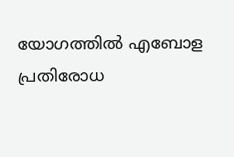യോഗത്തില്‍ എബോള പ്രതിരോധ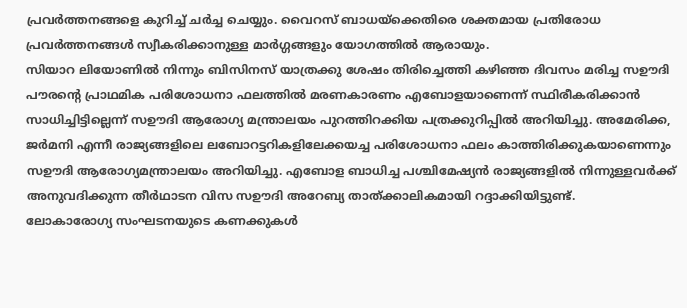പ്രവര്‍ത്തനങ്ങളെ കുറിച്ച് ചര്‍ച്ച ചെയ്യും. വൈറസ് ബാധയ്‌ക്കെതിരെ ശക്തമായ പ്രതിരോധ പ്രവര്‍ത്തനങ്ങള്‍ സ്വീകരിക്കാനുള്ള മാര്‍ഗ്ഗങ്ങളും യോഗത്തില്‍ ആരായും.
സിയാറ ലിയോണില്‍ നിന്നും ബിസിനസ് യാത്രക്കു ശേഷം തിരിച്ചെത്തി കഴിഞ്ഞ ദിവസം മരിച്ച സഊദി പൗരന്റെ പ്രാഥമിക പരിശോധനാ ഫലത്തില്‍ മരണകാരണം എബോളയാണെന്ന് സ്ഥിരീകരിക്കാന്‍ സാധിച്ചിട്ടില്ലെന്ന് സഊദി ആരോഗ്യ മന്ത്രാലയം പുറത്തിറക്കിയ പത്രക്കുറിപ്പില്‍ അറിയിച്ചു. അമേരിക്ക, ജര്‍മനി എന്നീ രാജ്യങ്ങളിലെ ലബോറട്ടറികളിലേക്കയച്ച പരിശോധനാ ഫലം കാത്തിരിക്കുകയാണെന്നും സഊദി ആരോഗ്യമന്ത്രാലയം അറിയിച്ചു. എബോള ബാധിച്ച പശ്ചിമേഷ്യന്‍ രാജ്യങ്ങളില്‍ നിന്നുള്ളവര്‍ക്ക് അനുവദിക്കുന്ന തീര്‍ഥാടന വിസ സഊദി അറേബ്യ താത്ക്കാലികമായി റദ്ദാക്കിയിട്ടുണ്ട്.
ലോകാരോഗ്യ സംഘടനയുടെ കണക്കുകള്‍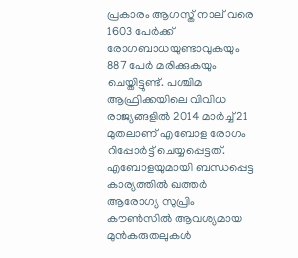പ്രകാരം ആഗസ്ത് നാല് വരെ 1603 പേര്‍ക്ക് രോഗബാധയുണ്ടാവുകയും 887 പേര്‍ മരിക്കുകയും ചെയ്തിട്ടുണ്ട്. പശ്ചിമ ആഫ്രിക്കയിലെ വിവിധ രാജ്യങ്ങളില്‍ 2014 മാര്‍ച്ച് 21 മുതലാണ് എബോള രോഗം റിപ്പോര്‍ട്ട് ചെയ്യപ്പെട്ടത്.
എബോളയുമായി ബന്ധപ്പെട്ട കാര്യത്തില്‍ ഖത്തര്‍ ആരോഗ്യ സുപ്രിം കൗണ്‍സില്‍ ആവശ്യമായ മുന്‍കരുതലുകള്‍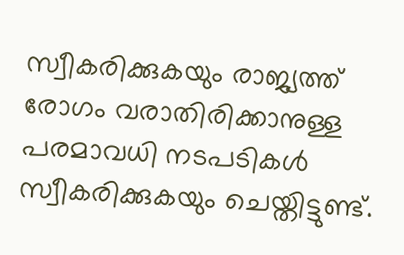സ്വീകരിക്കുകയും രാജ്യത്ത് രോഗം വരാതിരിക്കാനുള്ള പരമാവധി നടപടികള്‍ സ്വീകരിക്കുകയും ചെയ്തിട്ടുണ്ട്.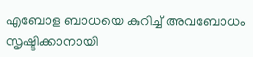എബോള ബാധയെ കുറിച്ച് അവബോധം സൃഷ്ടിക്കാനായി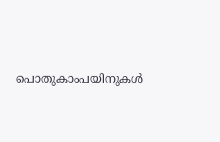പൊതുകാംപയിനുകള്‍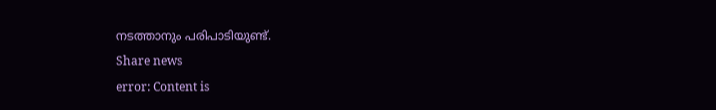നടത്താനും പരിപാടിയുണ്ട്.
Share news
error: Content is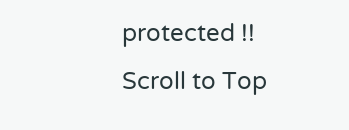protected !!
Scroll to Top